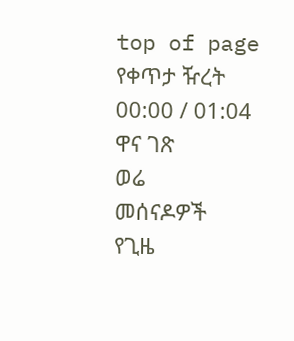top of page
የቀጥታ ዥረት
00:00 / 01:04
ዋና ገጽ
ወሬ
መሰናዶዎች
የጊዜ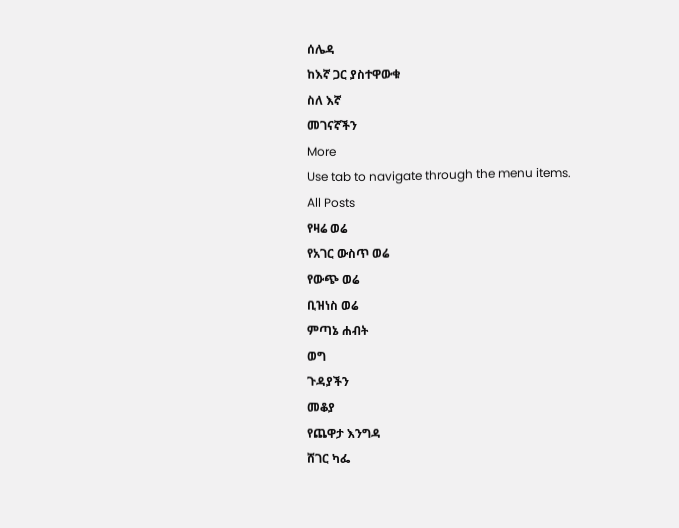ሰሌዳ
ከእኛ ጋር ያስተዋውቁ
ስለ እኛ
መገናኛችን
More
Use tab to navigate through the menu items.
All Posts
የዛሬ ወሬ
የአገር ውስጥ ወሬ
የውጭ ወሬ
ቢዝነስ ወሬ
ምጣኔ ሐብት
ወግ
ጉዳያችን
መቆያ
የጨዋታ እንግዳ
ሸገር ካፌ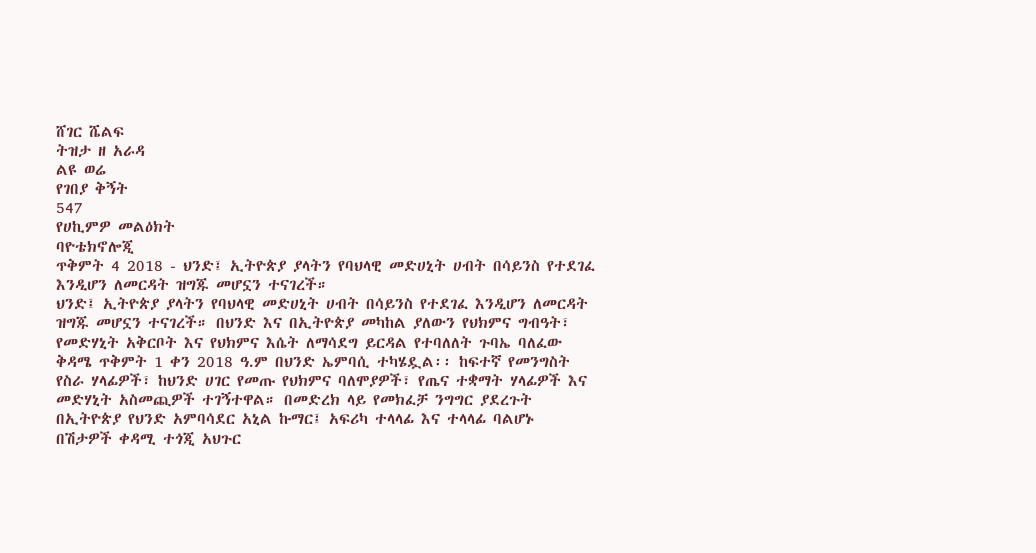ሸገር ሼልፍ
ትዝታ ዘ አራዳ
ልዩ ወሬ
የገበያ ቅኝት
547
የሀኪምዎ መልዕክት
ባዮቴክኖሎጂ
ጥቅምት 4 2018 - ህንድ፤ ኢትዮጵያ ያላትን የባህላዊ መድሀኒት ሀብት በሳይንስ የተደገፈ እንዲሆን ለመርዳት ዝግጁ መሆኗን ተናገረች።
ህንድ፤ ኢትዮጵያ ያላትን የባህላዊ መድሀኒት ሀብት በሳይንስ የተደገፈ እንዲሆን ለመርዳት ዝግጁ መሆኗን ተናገረች። በህንድ እና በኢትዮጵያ መካከል ያለውን የህክምና ግብዓት፣ የመድሃኒት አቅርቦት እና የህክምና እሴት ለማሳደግ ይርዳል የተባለለት ጉባኤ ባለፈው ቅዳሜ ጥቅምት 1 ቀን 2018 ዓ.ም በህንድ ኤምባሲ ተካሄዷል፡፡ ከፍተኛ የመንግስት የስራ ሃላፊዎች፣ ከህንድ ሀገር የመጡ የህክምና ባለሞያዎች፣ የጤና ተቋማት ሃላፊዎች እና መድሃኒት አስመጪዎች ተገኝተዋል። በመድረክ ላይ የመክፈቻ ንግግር ያደረጉት በኢትዮጵያ የህንድ አምባሳደር አኒል ኩማር፤ አፍሪካ ተላላፊ እና ተላላፊ ባልሆኑ በሽታዎች ቀዳሚ ተጎጂ አህጉር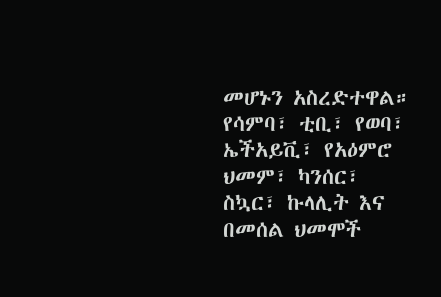መሆኑን አስረድተዋል። የሳምባ፣ ቲቢ፣ የወባ፣ ኤችአይቪ፣ የአዕምሮ ህመም፣ ካንሰር፣ ስኳር፣ ኩላሊት እና በመሰል ህመሞች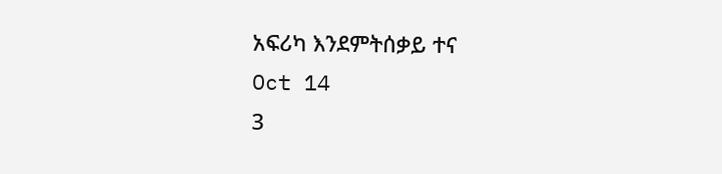አፍሪካ እንደምትሰቃይ ተና
Oct 14
3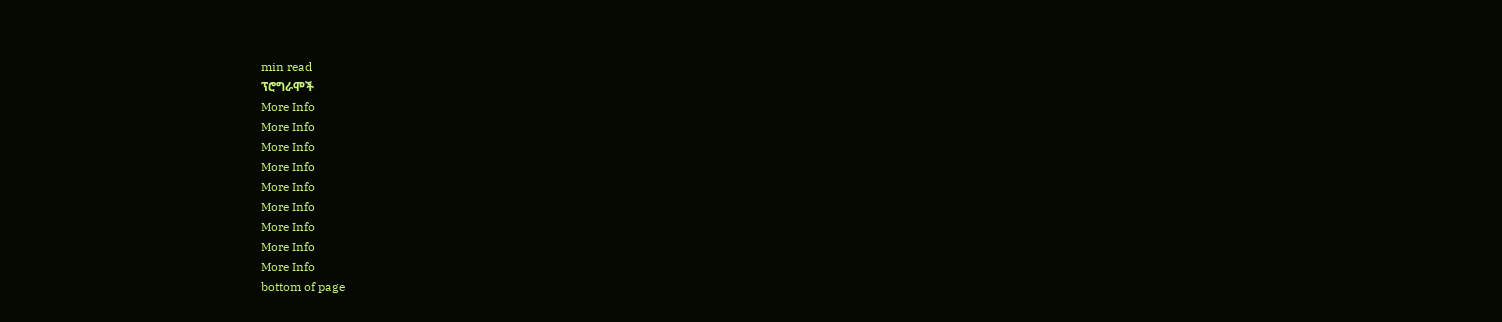min read
ፕሮግራሞች
More Info
More Info
More Info
More Info
More Info
More Info
More Info
More Info
More Info
bottom of page